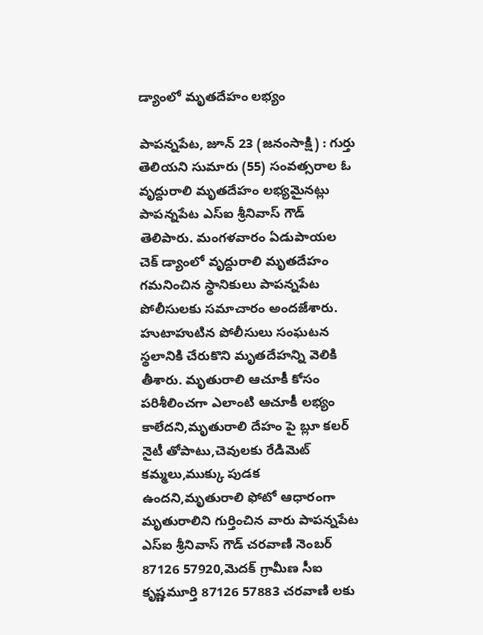డ్యాంలో మృతదేహం లభ్యం

పాపన్నపేట, జూన్ 23 (జనంసాక్షి) : గుర్తు తెలియని సుమారు (55) సంవత్సరాల ఓ వృద్దురాలి మృతదేహం లభ్యమైనట్లు పాపన్నపేట ఎస్ఐ శ్రీనివాస్ గౌడ్ తెలిపారు. మంగళవారం ఏడుపాయల చెక్ డ్యాంలో వృద్దురాలి మృతదేహం గమనించిన స్థానికులు పాపన్నపేట పోలీసులకు సమాచారం అందజేశారు. హుటాహుటిన పోలీసులు సంఘటన స్థలానికి చేరుకొని మృతదేహన్ని వెలికి తీశారు. మృతురాలి ఆచూకీ కోసం పరిశీలించగా ఎలాంటి ఆచూకీ లభ్యం కాలేదని,మృతురాలి దేహం పై బ్లూ కలర్ నైటీ తోపాటు,చెవులకు రేడిమెట్ కమ్మలు,ముక్కు పుడక ఉందని,మృతురాలి ఫోటో ఆధారంగా మృతురాలిని గుర్తించిన వారు పాపన్నపేట ఎస్ఐ శ్రీనివాస్ గౌడ్ చరవాణి నెంబర్ 87126 57920,మెదక్ గ్రామీణ సీఐ కృష్ణమూర్తి 87126 57883 చరవాణి లకు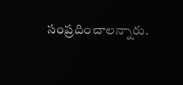సంప్రదించాలన్నారు.